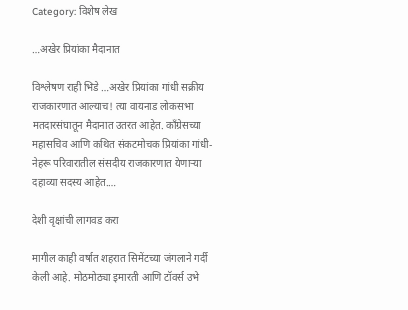Category: विशेष लेख

…अखेर प्रियांका मैदानात

विश्लेषण राही भिडे …अखेर प्रियांका गांधी सक्रीय राजकारणात आल्याच! त्या वायनाड लोकसभा मतदारसंघातून मैदानात उतरत आहेत. काँग्रेसच्या महासचिव आणि कथित संकटमोचक प्रियांका गांधी-नेहरू परिवारातील संसदीय राजकारणात येणाऱ्या दहाव्या सदस्य आहेत.…

देशी वृक्षांची लागवड करा

मागील काही वर्षात शहरात सिमेंटच्या जंगलाने गर्दी केली आहे. मोठमोठ्या इमारती आणि टॉवर्स उभे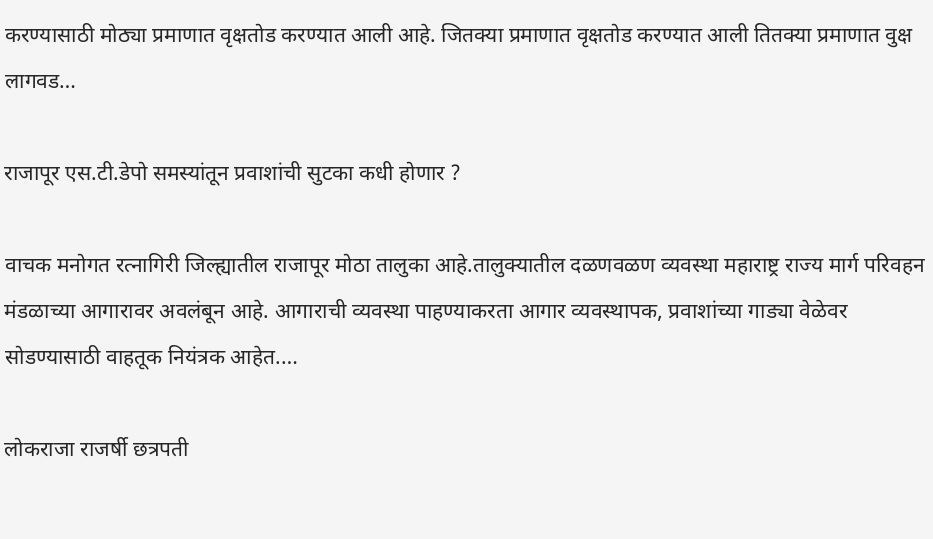करण्यासाठी मोठ्या प्रमाणात वृक्षतोड करण्यात आली आहे. जितक्या प्रमाणात वृक्षतोड करण्यात आली तितक्या प्रमाणात वुक्ष लागवड…

राजापूर एस.टी.डेपो समस्यांतून प्रवाशांची सुटका कधी होणार ?

वाचक मनोगत रत्नागिरी जिल्ह्यातील राजापूर मोठा तालुका आहे.तालुक्यातील दळणवळण व्यवस्था महाराष्ट्र राज्य मार्ग परिवहन मंडळाच्या आगारावर अवलंबून आहे. आगाराची व्यवस्था पाहण्याकरता आगार व्यवस्थापक, प्रवाशांच्या गाड्या वेळेवर सोडण्यासाठी वाहतूक नियंत्रक आहेत.…

लोकराजा राजर्षी छत्रपती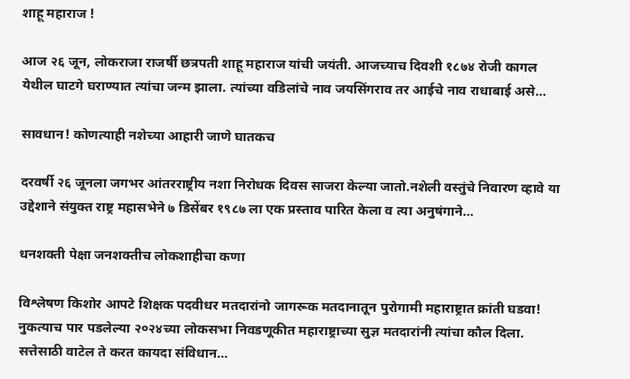शाहू महाराज !

आज २६ जून, लोकराजा राजर्षी छत्रपती शाहू महाराज यांची जयंती. आजच्याच दिवशी १८७४ रोजी कागल येथील घाटगे घराण्यात त्यांचा जन्म झाला. त्यांच्या वडिलांचे नाव जयसिंगराव तर आईचे नाव राधाबाई असे…

सावधान! कोणत्याही नशेच्या आहारी जाणे घातकच

दरवर्षी २६ जूनला जगभर आंतरराष्ट्रीय नशा निरोधक दिवस साजरा केल्या जातो.नशेली वस्तुंचे निवारण व्हावे या उद्देशाने संयुक्त राष्ट्र महासभेने ७ डिसेंबर १९८७ ला एक प्रस्ताव पारित केला व त्या अनुषंगाने…

धनशक्ती पेक्षा जनशक्तीच लोकशाहीचा कणा

विश्लेषण किशोर आपटे शिक्षक पदवीधर मतदारांनो जागरूक मतदानातून पुरोगामी महाराष्ट्रात क्रांती घडवा! नुकत्याच पार पडलेल्या २०२४च्या लोकसभा निवडणूकीत महाराष्ट्राच्या सुज्ञ मतदारांनी त्यांचा कौल दिला. सत्तेसाठी वाटेल ते करत कायदा संविधान…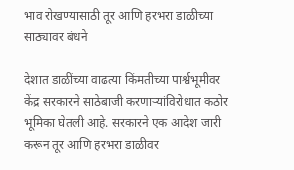भाव रोखण्यासाठी तूर आणि हरभरा डाळीच्या साठ्यावर बंधने

देशात डाळींच्या वाढत्या किंमतीच्या पार्श्वभूमीवर केंद्र सरकारने साठेबाजी करणाऱ्यांविरोधात कठोर भूमिका घेतली आहे. सरकारने एक आदेश जारी करून तूर आणि हरभरा डाळीवर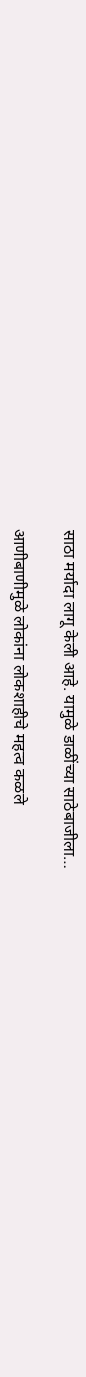साठा मर्यादा लागू केली आहे. यामुळे डाळींच्या साठेबाजीला…

आणीबाणीमुळे लोकांना लोकशाहीचे महत्व कळले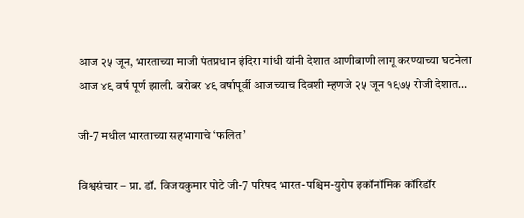आज २५ जून, भारताच्या माजी पंतप्रधान इंदिरा गांधी यांनी देशात आणीबाणी लागू करण्याच्या घटनेला आज ४९ वर्ष पूर्ण झाली. बरोबर ४९ वर्षापूर्वी आजच्याच दिवशी म्हणजे २५ जून १९७५ रोजी देशात…

जी-7 मधील भारताच्या सहभागाचे ‘फलित’

विश्वसंचार – प्रा. डॉ. विजयकुमार पोटे जी-7 परिषद भारत-पश्चिम-युरोप इकॉनॉमिक कॉरिडॉर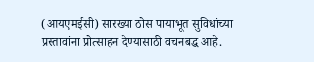(आयएमईसी) सारख्या ठोस पायाभूत सुविधांच्या प्रस्तावांना प्रोत्साहन देण्यासाठी वचनबद्ध आहे.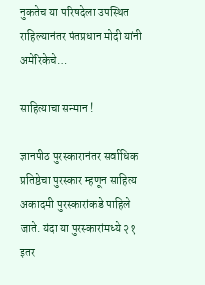नुकतेच या परिषदेला उपस्थित राहिल्यानंतर पंतप्रधान मोदी यांनी अमेरिकेचे…

साहित्याचा सन्मान !

ज्ञानपीठ पुरस्कारानंतर सर्वाधिक प्रतिष्ठेचा पुरस्कार म्हणून साहित्य अकादमी पुरस्कारांकडे पाहिले जाते. यंदा या पुरस्कारांमध्ये २१ इतर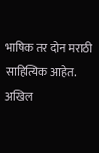भाषिक तर दोन मराठी साहित्यिक आहेत. अखिल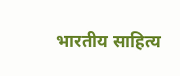भारतीय साहित्य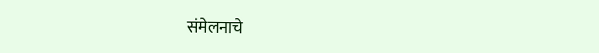संमेलनाचे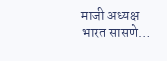माजी अध्यक्ष भारत सासणे…